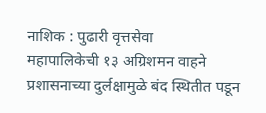नाशिक : पुढारी वृत्तसेवा
महापालिकेची १३ अग्रिशमन वाहने प्रशासनाच्या दुर्लक्षामुळे बंद स्थितीत पडून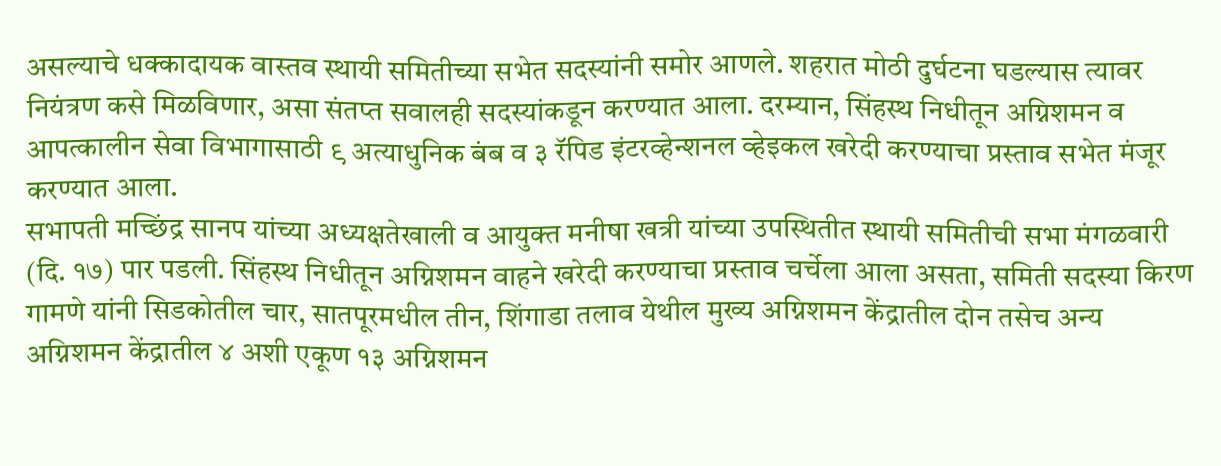असल्याचे धक्कादायक वास्तव स्थायी समितीच्या सभेत सदस्यांनी समोर आणले. शहरात मोठी दुर्घटना घडल्यास त्यावर नियंत्रण कसे मिळविणार, असा संतप्त सवालही सदस्यांकडून करण्यात आला. दरम्यान, सिंहस्थ निधीतून अग्निशमन व आपत्कालीन सेवा विभागासाठी ९ अत्याधुनिक बंब व ३ रॅपिड इंटरव्हेन्शनल व्हेइकल खरेदी करण्याचा प्रस्ताव सभेत मंजूर करण्यात आला.
सभापती मच्छिंद्र सानप यांच्या अध्यक्षतेखाली व आयुक्त मनीषा खत्री यांच्या उपस्थितीत स्थायी समितीची सभा मंगळवारी (दि. १७) पार पडली. सिंहस्थ निधीतून अग्निशमन वाहने खरेदी करण्याचा प्रस्ताव चर्चेला आला असता, समिती सदस्या किरण गामणे यांनी सिडकोतील चार, सातपूरमधील तीन, शिंगाडा तलाव येथील मुख्य अग्निशमन केंद्रातील दोन तसेच अन्य अग्निशमन केंद्रातील ४ अशी एकूण १३ अग्निशमन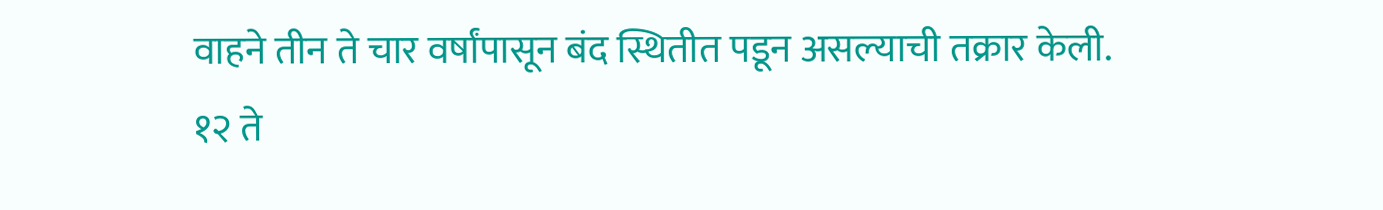वाहने तीन ते चार वर्षांपासून बंद स्थितीत पडून असल्याची तक्रार केली.
१२ ते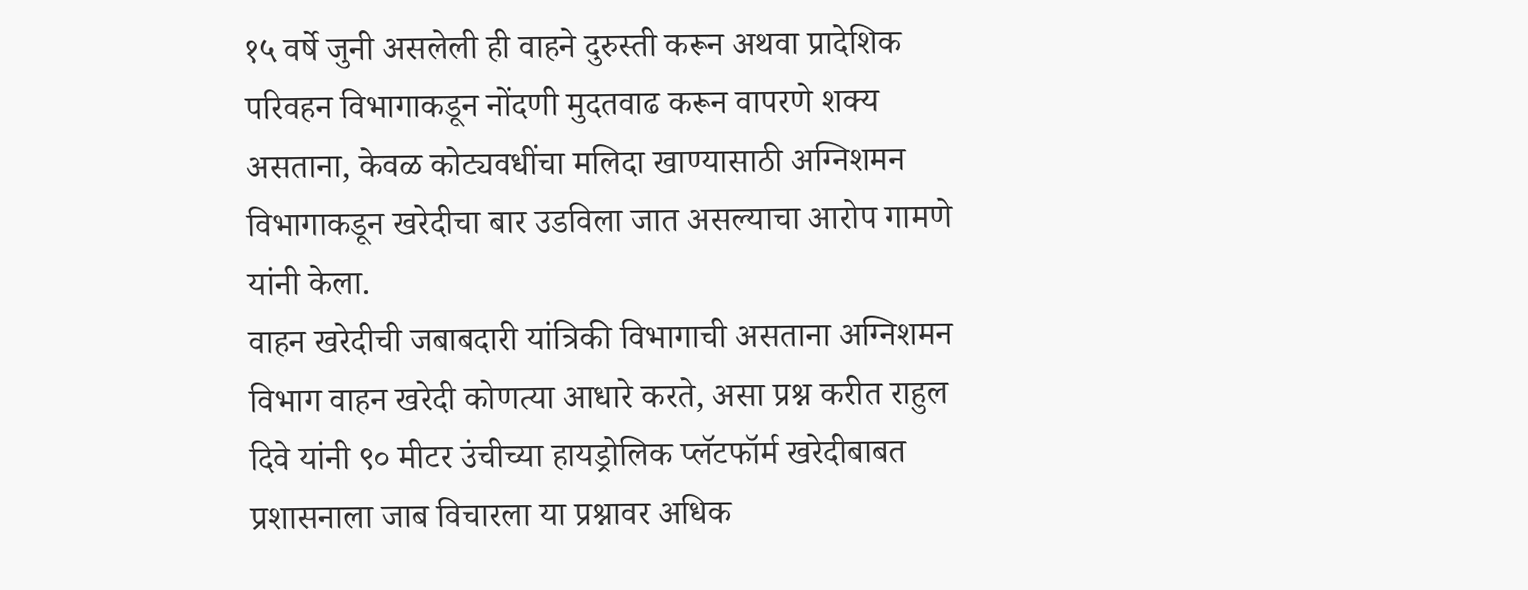१५ वर्षे जुनी असलेली ही वाहने दुरुस्ती करून अथवा प्रादेशिक परिवहन विभागाकडून नोंदणी मुदतवाढ करून वापरणे शक्य असताना, केवळ कोट्यवधींचा मलिदा खाण्यासाठी अग्निशमन विभागाकडून खरेदीचा बार उडविला जात असल्याचा आरोप गामणे यांनी केला.
वाहन खरेदीची जबाबदारी यांत्रिकी विभागाची असताना अग्निशमन विभाग वाहन खरेदी कोणत्या आधारे करते, असा प्रश्न करीत राहुल दिवे यांनी ९० मीटर उंचीच्या हायड्रोलिक प्लॅटफॉर्म खरेदीबाबत प्रशासनाला जाब विचारला या प्रश्नावर अधिक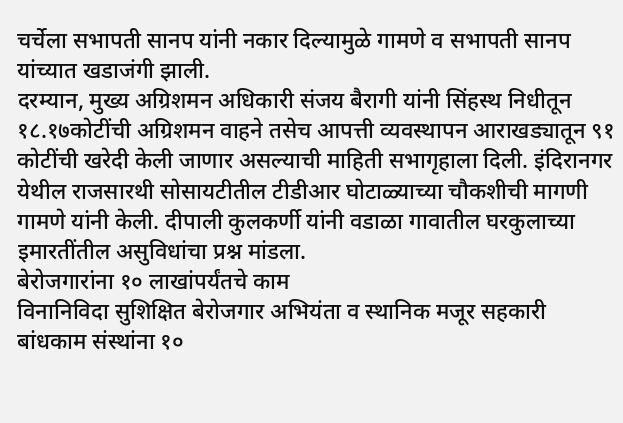चर्चेला सभापती सानप यांनी नकार दिल्यामुळे गामणे व सभापती सानप यांच्यात खडाजंगी झाली.
दरम्यान, मुख्य अग्रिशमन अधिकारी संजय बैरागी यांनी सिंहस्थ निधीतून १८.१७कोटींची अग्रिशमन वाहने तसेच आपत्ती व्यवस्थापन आराखड्यातून ९१ कोटींची खरेदी केली जाणार असल्याची माहिती सभागृहाला दिली. इंदिरानगर येथील राजसारथी सोसायटीतील टीडीआर घोटाळ्याच्या चौकशीची मागणी गामणे यांनी केली. दीपाली कुलकर्णी यांनी वडाळा गावातील घरकुलाच्या इमारतींतील असुविधांचा प्रश्न मांडला.
बेरोजगारांना १० लाखांपर्यंतचे काम
विनानिविदा सुशिक्षित बेरोजगार अभियंता व स्थानिक मजूर सहकारी बांधकाम संस्थांना १०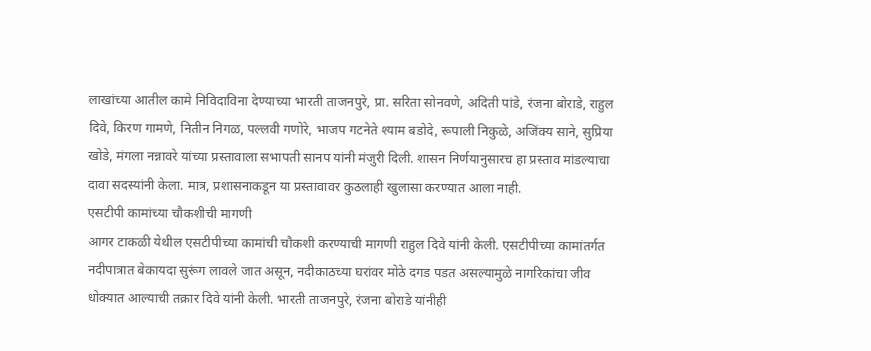लाखांच्या आतील कामे निविदाविना देण्याच्या भारती ताजनपुरे, प्रा. सरिता सोनवणे, अदिती पांडे, रंजना बोराडे, राहुल दिवे, किरण गामणे, नितीन निगळ, पल्लवी गणोरे, भाजप गटनेते श्याम बडोदे, रूपाली निकुळे, अजिंक्य साने, सुप्रिया खोडे, मंगला नन्नावरे यांच्या प्रस्तावाला सभापती सानप यांनी मंजुरी दिली. शासन निर्णयानुसारच हा प्रस्ताव मांडल्याचा दावा सदस्यांनी केला. मात्र, प्रशासनाकडून या प्रस्तावावर कुठलाही खुलासा करण्यात आला नाही.
एसटीपी कामांच्या चौकशीची मागणी
आगर टाकळी येथील एसटीपीच्या कामांची चौकशी करण्याची मागणी राहुल दिवे यांनी केली. एसटीपीच्या कामांतर्गत नदीपात्रात बेकायदा सुरूंग लावले जात असून, नदीकाठच्या घरांवर मोठे दगड पडत असल्यामुळे नागरिकांचा जीव धोक्यात आल्याची तक्रार दिवे यांनी केली. भारती ताजनपुरे, रंजना बोराडे यांनीही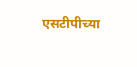एसटीपीच्या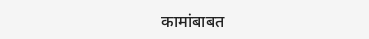कामांबाबत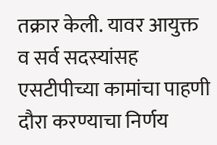तक्रार केली. यावर आयुक्त व सर्व सदस्यांसह एसटीपीच्या कामांचा पाहणी दौरा करण्याचा निर्णय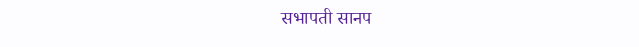सभापती सानप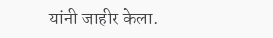यांनी जाहीर केला.